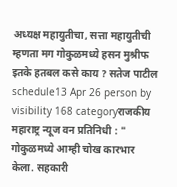अध्यक्ष महायुतीचा, सत्ता महायुतीची म्हणता मग गोकुळमध्ये हसन मुश्रीफ इतके हतबल कसे काय ? सतेज पाटील
schedule13 Apr 26 person by visibility 168 categoryराजकीय
महाराष्ट्र न्यूज वन प्रतिनिधी : " गोकुळमध्ये आम्ही चोख कारभार केला. सहकारी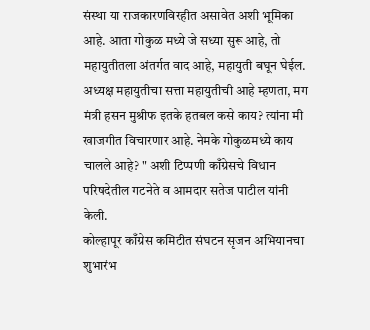संस्था या राजकारणविरहीत असावेत अशी भूमिका आहे. आता गोकुळ मध्ये जे सध्या सुरू आहे, तो महायुतीतला अंतर्गत वाद आहे, महायुती बघून घेईल. अध्यक्ष महायुतीचा सत्ता महायुतीची आहे म्हणता, मग मंत्री हसन मुश्रीफ इतके हतबल कसे काय? त्यांना मी खाजगीत विचारणार आहे. नेमके गोकुळमध्ये काय चालले आहे? " अशी टिप्पणी काँग्रेसचे विधान परिषदेतील गटनेते व आमदार सतेज पाटील यांनी केली.
कोल्हापूर काँग्रेस कमिटीत संघटन सृजन अभियानचा शुभारंभ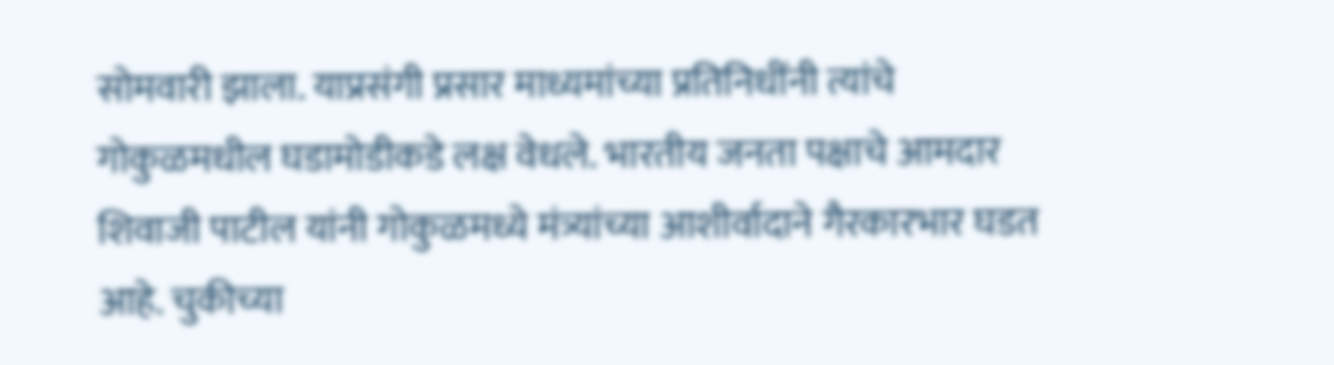सोमवारी झाला. याप्रसंगी प्रसार माध्यमांच्या प्रतिनिधींनी त्यांचे गोकुळमधील घडामोडीकडे लक्ष वेधले. भारतीय जनता पक्षाचे आमदार शिवाजी पाटील यांनी गोकुळमध्ये मंत्र्यांच्या आशीर्वादाने गैरकारभार घडत आहे. चुकीच्या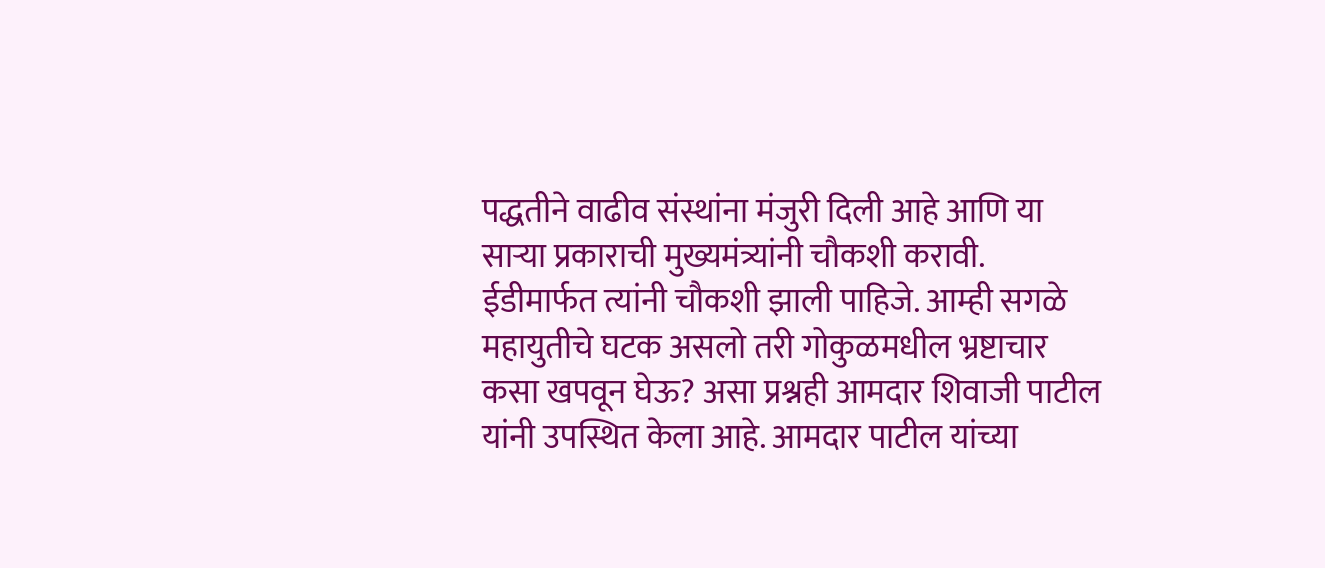पद्धतीने वाढीव संस्थांना मंजुरी दिली आहे आणि या साऱ्या प्रकाराची मुख्यमंत्र्यांनी चौकशी करावी. ईडीमार्फत त्यांनी चौकशी झाली पाहिजे. आम्ही सगळे महायुतीचे घटक असलो तरी गोकुळमधील भ्रष्टाचार कसा खपवून घेऊ? असा प्रश्नही आमदार शिवाजी पाटील यांनी उपस्थित केला आहे. आमदार पाटील यांच्या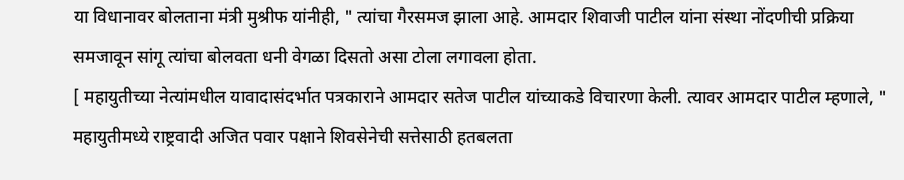या विधानावर बोलताना मंत्री मुश्रीफ यांनीही, " त्यांचा गैरसमज झाला आहे. आमदार शिवाजी पाटील यांना संस्था नोंदणीची प्रक्रिया समजावून सांगू त्यांचा बोलवता धनी वेगळा दिसतो असा टोला लगावला होता.
[ महायुतीच्या नेत्यांमधील यावादासंदर्भात पत्रकाराने आमदार सतेज पाटील यांच्याकडे विचारणा केली. त्यावर आमदार पाटील म्हणाले, " महायुतीमध्ये राष्ट्रवादी अजित पवार पक्षाने शिवसेनेची सत्तेसाठी हतबलता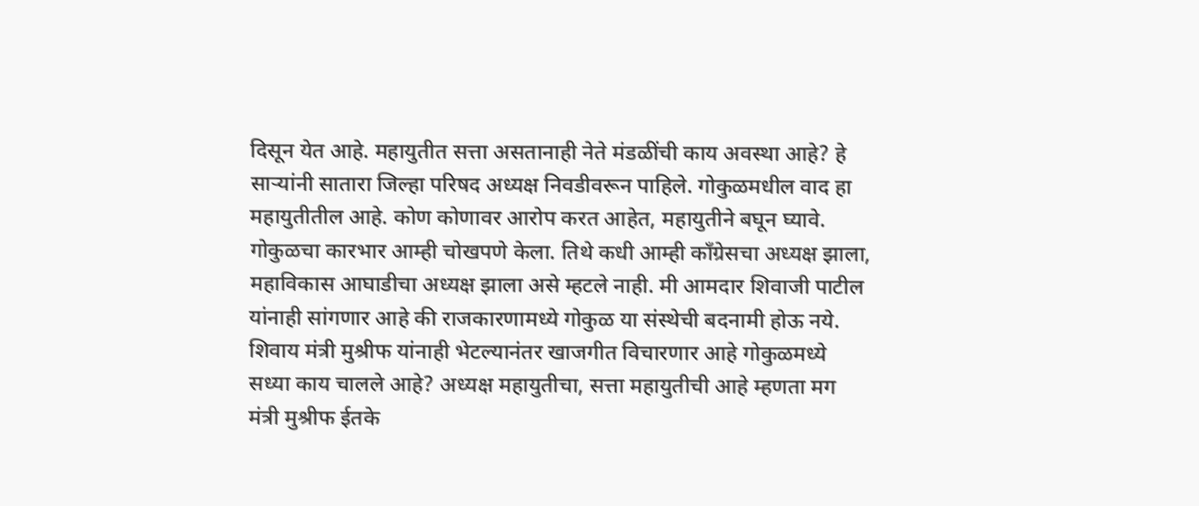दिसून येत आहे. महायुतीत सत्ता असतानाही नेते मंडळींची काय अवस्था आहे? हे साऱ्यांनी सातारा जिल्हा परिषद अध्यक्ष निवडीवरून पाहिले. गोकुळमधील वाद हा महायुतीतील आहे. कोण कोणावर आरोप करत आहेत, महायुतीने बघून घ्यावे. गोकुळचा कारभार आम्ही चोखपणे केला. तिथे कधी आम्ही काँग्रेसचा अध्यक्ष झाला, महाविकास आघाडीचा अध्यक्ष झाला असे म्हटले नाही. मी आमदार शिवाजी पाटील यांनाही सांगणार आहे की राजकारणामध्ये गोकुळ या संस्थेची बदनामी होऊ नये. शिवाय मंत्री मुश्रीफ यांनाही भेटल्यानंतर खाजगीत विचारणार आहे गोकुळमध्ये सध्या काय चालले आहे? अध्यक्ष महायुतीचा, सत्ता महायुतीची आहे म्हणता मग मंत्री मुश्रीफ ईतके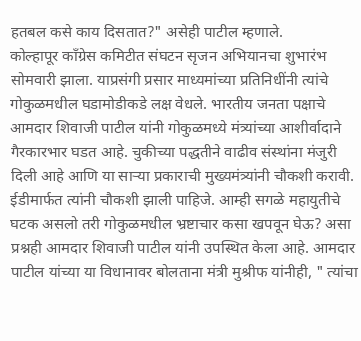हतबल कसे काय दिसतात?" असेही पाटील म्हणाले.
कोल्हापूर काँग्रेस कमिटीत संघटन सृजन अभियानचा शुभारंभ सोमवारी झाला. याप्रसंगी प्रसार माध्यमांच्या प्रतिनिधींनी त्यांचे गोकुळमधील घडामोडीकडे लक्ष वेधले. भारतीय जनता पक्षाचे आमदार शिवाजी पाटील यांनी गोकुळमध्ये मंत्र्यांच्या आशीर्वादाने गैरकारभार घडत आहे. चुकीच्या पद्धतीने वाढीव संस्थांना मंजुरी दिली आहे आणि या साऱ्या प्रकाराची मुख्यमंत्र्यांनी चौकशी करावी. ईडीमार्फत त्यांनी चौकशी झाली पाहिजे. आम्ही सगळे महायुतीचे घटक असलो तरी गोकुळमधील भ्रष्टाचार कसा खपवून घेऊ? असा प्रश्नही आमदार शिवाजी पाटील यांनी उपस्थित केला आहे. आमदार पाटील यांच्या या विधानावर बोलताना मंत्री मुश्रीफ यांनीही, " त्यांचा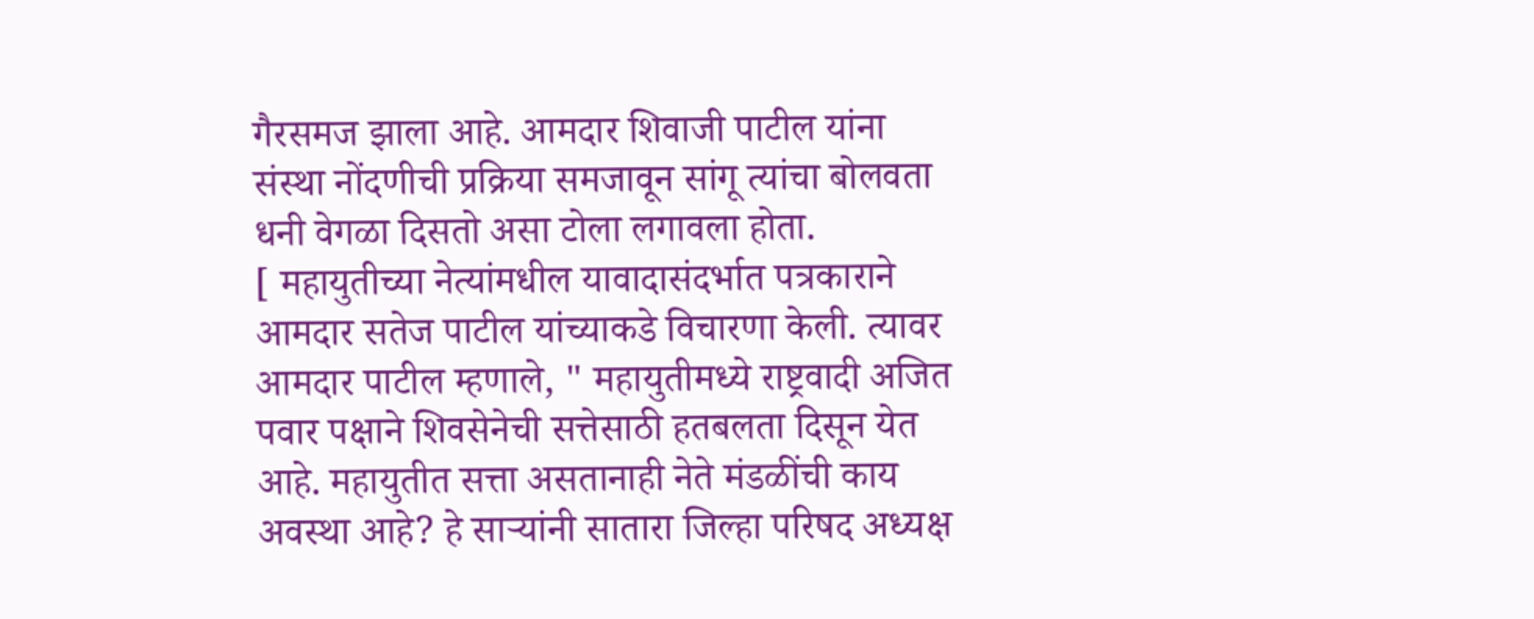गैरसमज झाला आहे. आमदार शिवाजी पाटील यांना संस्था नोंदणीची प्रक्रिया समजावून सांगू त्यांचा बोलवता धनी वेगळा दिसतो असा टोला लगावला होता.
[ महायुतीच्या नेत्यांमधील यावादासंदर्भात पत्रकाराने आमदार सतेज पाटील यांच्याकडे विचारणा केली. त्यावर आमदार पाटील म्हणाले, " महायुतीमध्ये राष्ट्रवादी अजित पवार पक्षाने शिवसेनेची सत्तेसाठी हतबलता दिसून येत आहे. महायुतीत सत्ता असतानाही नेते मंडळींची काय अवस्था आहे? हे साऱ्यांनी सातारा जिल्हा परिषद अध्यक्ष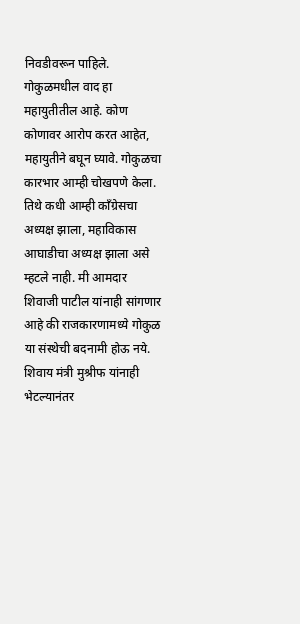निवडीवरून पाहिले. गोकुळमधील वाद हा महायुतीतील आहे. कोण कोणावर आरोप करत आहेत, महायुतीने बघून घ्यावे. गोकुळचा कारभार आम्ही चोखपणे केला. तिथे कधी आम्ही काँग्रेसचा अध्यक्ष झाला, महाविकास आघाडीचा अध्यक्ष झाला असे म्हटले नाही. मी आमदार शिवाजी पाटील यांनाही सांगणार आहे की राजकारणामध्ये गोकुळ या संस्थेची बदनामी होऊ नये. शिवाय मंत्री मुश्रीफ यांनाही भेटल्यानंतर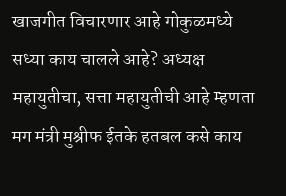खाजगीत विचारणार आहे गोकुळमध्ये सध्या काय चालले आहे? अध्यक्ष महायुतीचा, सत्ता महायुतीची आहे म्हणता मग मंत्री मुश्रीफ ईतके हतबल कसे काय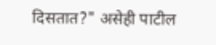दिसतात?" असेही पाटील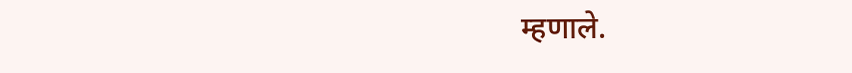म्हणाले.